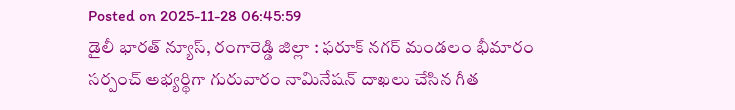Posted on 2025-11-28 06:45:59
డైలీ భారత్ న్యూస్, రంగారెడ్డి జిల్లా : ఫరూక్ నగర్ మండలం భీమారం సర్పంచ్ అభ్యర్థిగా గురువారం నామినేషన్ దాఖలు చేసిన గీత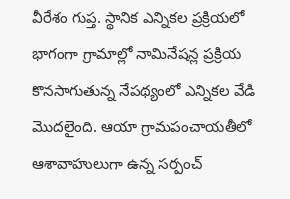వీరేశం గుప్త. స్థానిక ఎన్నికల ప్రక్రియలో భాగంగా గ్రామాల్లో నామినేషన్ల ప్రక్రియ కొనసాగుతున్న నేపథ్యంలో ఎన్నికల వేడి మొదలైంది. ఆయా గ్రామపంచాయతీలో ఆశావాహులుగా ఉన్న సర్పంచ్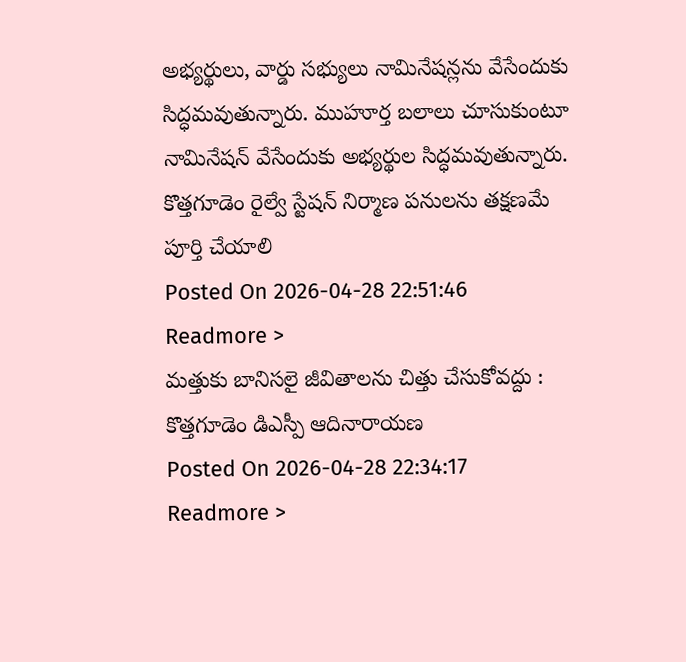అభ్యర్థులు, వార్డు సభ్యులు నామినేషన్లను వేసేందుకు సిద్ధమవుతున్నారు. ముహూర్త బలాలు చూసుకుంటూ నామినేషన్ వేసేందుకు అభ్యర్థుల సిద్ధమవుతున్నారు.
కొత్తగూడెం రైల్వే స్టేషన్ నిర్మాణ పనులను తక్షణమే పూర్తి చేయాలి
Posted On 2026-04-28 22:51:46
Readmore >
మత్తుకు బానిసలై జీవితాలను చిత్తు చేసుకోవద్దు : కొత్తగూడెం డిఎస్పీ ఆదినారాయణ
Posted On 2026-04-28 22:34:17
Readmore >